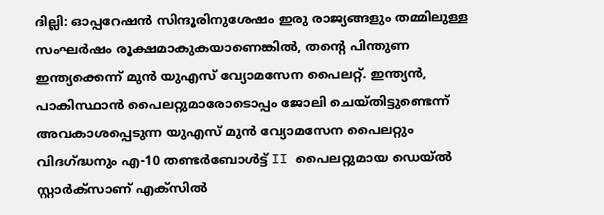ദില്ലി: ഓപ്പറേഷൻ സിന്ദൂരിനുശേഷം ഇരു രാജ്യങ്ങളും തമ്മിലുള്ള സംഘർഷം രൂക്ഷമാകുകയാണെങ്കിൽ, തന്റെ പിന്തുണ ഇന്ത്യക്കെന്ന് മുൻ യുഎസ് വ്യോമസേന പൈലറ്റ്. ഇന്ത്യൻ, പാകിസ്ഥാൻ പൈലറ്റുമാരോടൊപ്പം ജോലി ചെയ്തിട്ടുണ്ടെന്ന് അവകാശപ്പെടുന്ന യുഎസ് മുൻ വ്യോമസേന പൈലറ്റും വിദഗ്ദ്ധനും എ-10 തണ്ടർബോൾട്ട് II പൈലറ്റുമായ ഡെയ്ൽ സ്റ്റാർക്സാണ് എക്സിൽ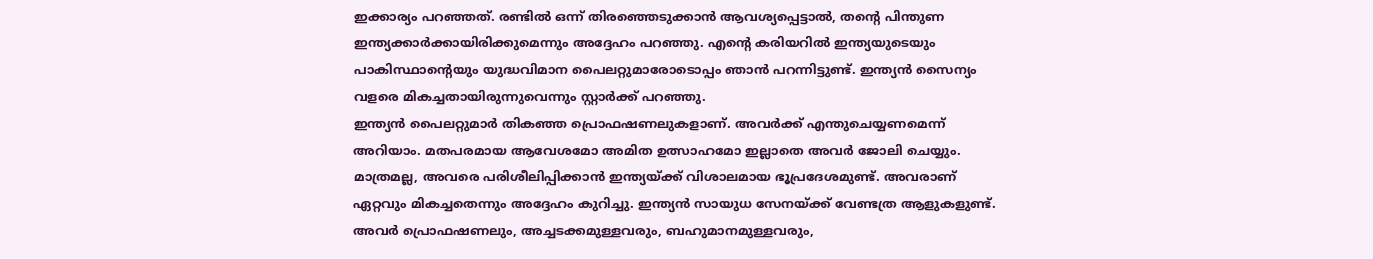ഇക്കാര്യം പറഞ്ഞത്. രണ്ടിൽ ഒന്ന് തിരഞ്ഞെടുക്കാൻ ആവശ്യപ്പെട്ടാൽ, തന്റെ പിന്തുണ ഇന്ത്യക്കാർക്കായിരിക്കുമെന്നും അദ്ദേഹം പറഞ്ഞു. എന്റെ കരിയറിൽ ഇന്ത്യയുടെയും പാകിസ്ഥാന്റെയും യുദ്ധവിമാന പൈലറ്റുമാരോടൊപ്പം ഞാൻ പറന്നിട്ടുണ്ട്. ഇന്ത്യൻ സൈന്യം വളരെ മികച്ചതായിരുന്നുവെന്നും സ്റ്റാർക്ക് പറഞ്ഞു.
ഇന്ത്യൻ പൈലറ്റുമാർ തികഞ്ഞ പ്രൊഫഷണലുകളാണ്. അവർക്ക് എന്തുചെയ്യണമെന്ന് അറിയാം. മതപരമായ ആവേശമോ അമിത ഉത്സാഹമോ ഇല്ലാതെ അവർ ജോലി ചെയ്യും. മാത്രമല്ല, അവരെ പരിശീലിപ്പിക്കാൻ ഇന്ത്യയ്ക്ക് വിശാലമായ ഭൂപ്രദേശമുണ്ട്. അവരാണ് ഏറ്റവും മികച്ചതെന്നും അദ്ദേഹം കുറിച്ചു. ഇന്ത്യൻ സായുധ സേനയ്ക്ക് വേണ്ടത്ര ആളുകളുണ്ട്. അവർ പ്രൊഫഷണലും, അച്ചടക്കമുള്ളവരും, ബഹുമാനമുള്ളവരും,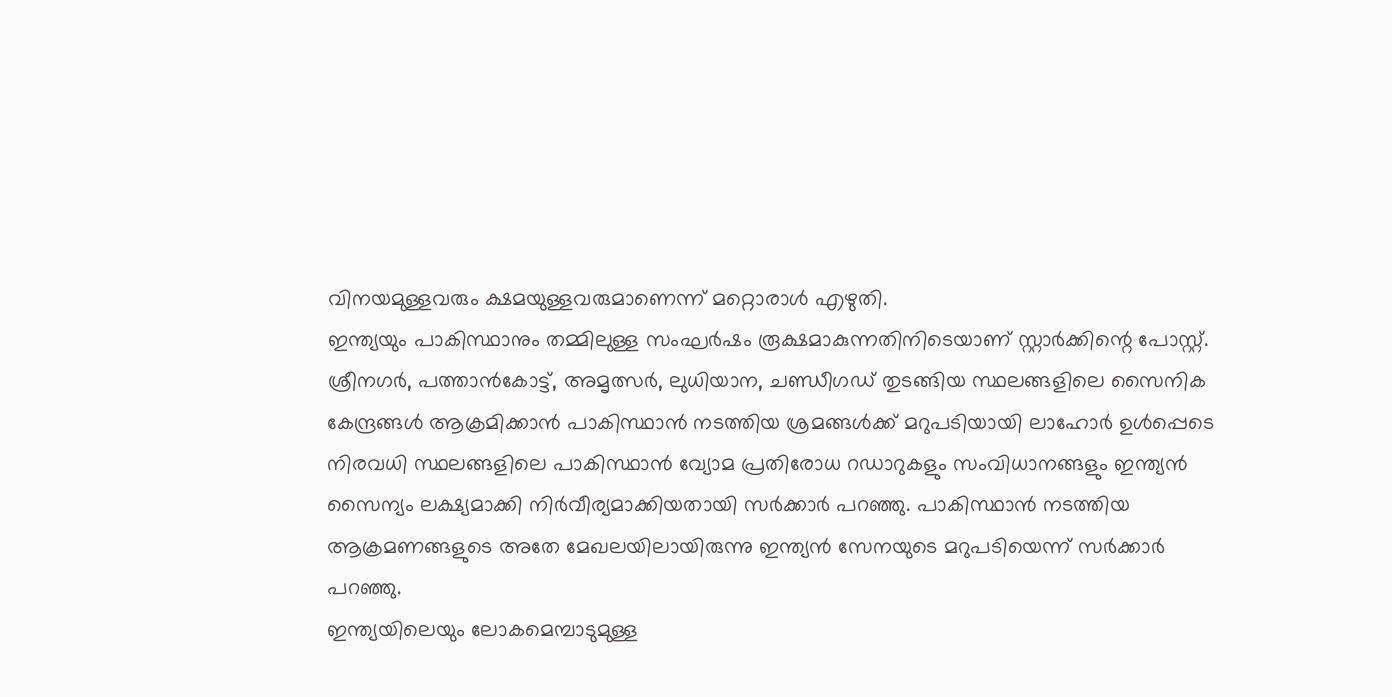വിനയമുള്ളവരും ക്ഷമയുള്ളവരുമാണെന്ന് മറ്റൊരാൾ എഴുതി.
ഇന്ത്യയും പാകിസ്ഥാനും തമ്മിലുള്ള സംഘർഷം രൂക്ഷമാകുന്നതിനിടെയാണ് സ്റ്റാർക്കിന്റെ പോസ്റ്റ്. ശ്രീനഗർ, പത്താൻകോട്ട്, അമൃത്സർ, ലുധിയാന, ചണ്ഡീഗഡ് തുടങ്ങിയ സ്ഥലങ്ങളിലെ സൈനിക കേന്ദ്രങ്ങൾ ആക്രമിക്കാൻ പാകിസ്ഥാൻ നടത്തിയ ശ്രമങ്ങൾക്ക് മറുപടിയായി ലാഹോർ ഉൾപ്പെടെ നിരവധി സ്ഥലങ്ങളിലെ പാകിസ്ഥാൻ വ്യോമ പ്രതിരോധ റഡാറുകളും സംവിധാനങ്ങളും ഇന്ത്യൻ സൈന്യം ലക്ഷ്യമാക്കി നിർവീര്യമാക്കിയതായി സർക്കാർ പറഞ്ഞു. പാകിസ്ഥാൻ നടത്തിയ ആക്രമണങ്ങളുടെ അതേ മേഖലയിലായിരുന്നു ഇന്ത്യൻ സേനയുടെ മറുപടിയെന്ന് സർക്കാർ പറഞ്ഞു.
ഇന്ത്യയിലെയും ലോകമെമ്പാടുമുള്ള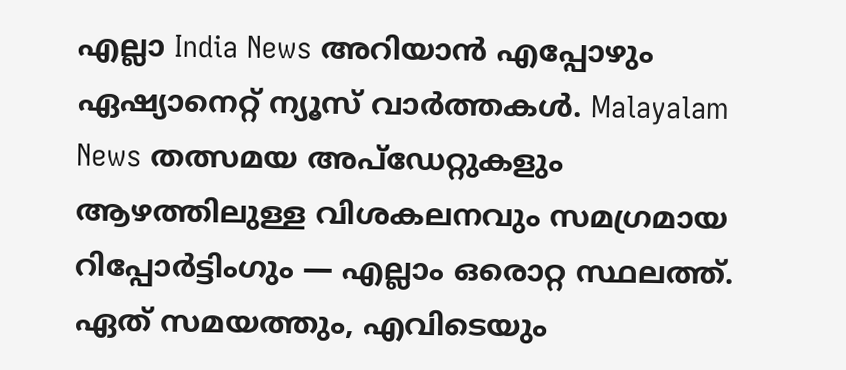എല്ലാ India News അറിയാൻ എപ്പോഴും ഏഷ്യാനെറ്റ് ന്യൂസ് വാർത്തകൾ. Malayalam News തത്സമയ അപ്ഡേറ്റുകളും ആഴത്തിലുള്ള വിശകലനവും സമഗ്രമായ റിപ്പോർട്ടിംഗും — എല്ലാം ഒരൊറ്റ സ്ഥലത്ത്. ഏത് സമയത്തും, എവിടെയും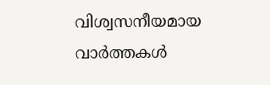വിശ്വസനീയമായ വാർത്തകൾ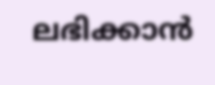ലഭിക്കാൻ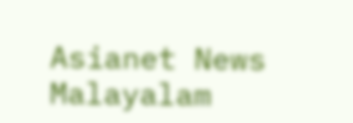Asianet News Malayalam